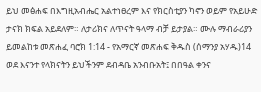ይህ መፅሐፍ በእግዚአብሔር አልተነፀረም እና የክርስቲያን ካኖን ወይም የአይሁድ ታናክ ክፍል አይደለም። ለታሪክና ለጥናት ዓላማ ብቻ ይታያል። ሙሉ ማብራሪያን ይመልከቱ መጽሐፈ ባሮክ 1:14 - የአማርኛ መጽሐፍ ቅዱስ (ሰማንያ አሃዱ)14 ወደ እናንተ የላክናትን ይህችንም ደብዳቤ አንብቡአት፤ በበዓል ቀንና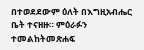በተወደደውም ዕለት በእግዚአብሔር ቤት ተናዘዙ። ምዕራፉን ተመልከትመጽሐፍ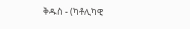ቅዱስ - (ካቶሊካዊ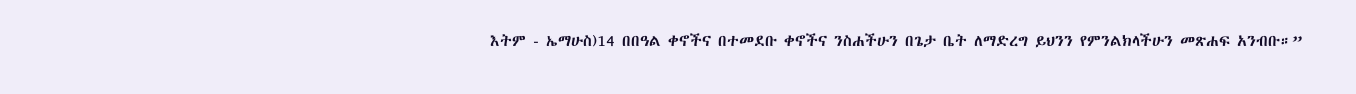እትም - ኤማሁስ)14 በበዓል ቀኖችና በተመደቡ ቀኖችና ንስሐችሁን በጌታ ቤት ለማድረግ ይህንን የምንልክላችሁን መጽሐፍ አንብቡ።”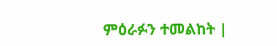ምዕራፉን ተመልከት |